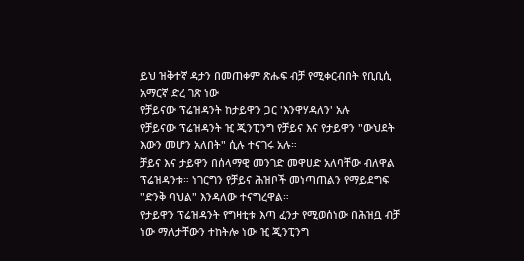ይህ ዝቅተኛ ዳታን በመጠቀም ጽሑፍ ብቻ የሚቀርብበት የቢቢሲ አማርኛ ድረ ገጽ ነው
የቻይናው ፕሬዝዳንት ከታይዋን ጋር 'እንዋሃዳለን' አሉ
የቻይናው ፕሬዝዳንት ዢ ጂንፒንግ የቻይና እና የታይዋን "ውህደት እውን መሆን አለበት" ሲሉ ተናገሩ አሉ።
ቻይና እና ታይዋን በሰላማዊ መንገድ መዋሀድ አለባቸው ብለዋል ፕሬዝዳንቱ። ነገርግን የቻይና ሕዝቦች መነጣጠልን የማይደግፍ "ድንቅ ባህል" እንዳለው ተናግረዋል።
የታይዋን ፕሬዝዳንት የግዛቲቱ እጣ ፈንታ የሚወሰነው በሕዝቧ ብቻ ነው ማለታቸውን ተከትሎ ነው ዢ ጂንፒንግ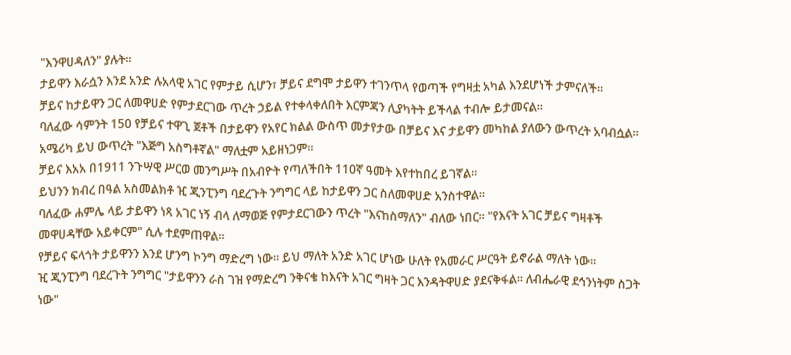"እንዋሀዳለን" ያሉት።
ታይዋን እራሷን እንደ አንድ ሉአላዊ አገር የምታይ ሲሆን፣ ቻይና ደግሞ ታይዋን ተገንጥላ የወጣች የግዛቷ አካል እንደሆነች ታምናለች።
ቻይና ከታይዋን ጋር ለመዋሀድ የምታደርገው ጥረት ኃይል የተቀላቀለበት እርምጃን ሊያካትት ይችላል ተብሎ ይታመናል።
ባለፈው ሳምንት 150 የቻይና ተዋጊ ጀቶች በታይዋን የአየር ክልል ውስጥ መታየታው በቻይና እና ታይዋን መካከል ያለውን ውጥረት አባብሷል።
አሜሪካ ይህ ውጥረት "እጅግ አስግቶኛል" ማለቷም አይዘነጋም።
ቻይና እአአ በ1911 ንጉሣዊ ሥርወ መንግሥት በአብዮት የጣለችበት 110ኛ ዓመት እየተከበረ ይገኛል።
ይህንን ክብረ በዓል አስመልክቶ ዢ ጂንፒንግ ባደረጉት ንግግር ላይ ከታይዋን ጋር ስለመዋሀድ አንስተዋል።
ባለፈው ሐምሌ ላይ ታይዋን ነጻ አገር ነኝ ብላ ለማወጅ የምታደርገውን ጥረት "እናከስማለን" ብለው ነበር። "የእናት አገር ቻይና ግዛቶች መዋሀዳቸው አይቀርም" ሲሉ ተደምጠዋል።
የቻይና ፍላጎት ታይዋንን እንደ ሆንግ ኮንግ ማድረግ ነው። ይህ ማለት አንድ አገር ሆነው ሁለት የአመራር ሥርዓት ይኖራል ማለት ነው።
ዢ ጂንፒንግ ባደረጉት ንግግር "ታይዋንን ራስ ገዝ የማድረግ ንቅናቄ ከእናት አገር ግዛት ጋር እንዳትዋሀድ ያደናቅፋል። ለብሔራዊ ደኅንነትም ስጋት ነው"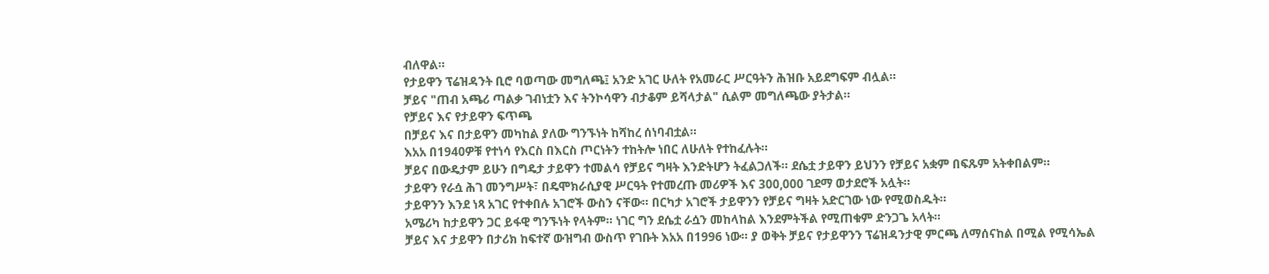ብለዋል።
የታይዋን ፕሬዝዳንት ቢሮ ባወጣው መግለጫ፤ አንድ አገር ሁለት የአመራር ሥርዓትን ሕዝቡ አይደግፍም ብሏል።
ቻይና "ጠብ አጫሪ ጣልቃ ገብነቷን እና ትንኮሳዋን ብታቆም ይሻላታል" ሲልም መግለጫው ያትታል።
የቻይና እና የታይዋን ፍጥጫ
በቻይና እና በታይዋን መካከል ያለው ግንኙነት ከሻከረ ሰነባብቷል።
እአአ በ1940ዎቹ የተነሳ የእርስ በእርስ ጦርነትን ተከትሎ ነበር ለሁለት የተከፈሉት።
ቻይና በውዴታም ይሁን በግዴታ ታይዋን ተመልሳ የቻይና ግዛት እንድትሆን ትፈልጋለች። ደሴቷ ታይዋን ይህንን የቻይና አቋም በፍጹም አትቀበልም።
ታይዋን የራሷ ሕገ መንግሥት፣ በዴሞክራሲያዊ ሥርዓት የተመረጡ መሪዎች እና 300,000 ገደማ ወታደሮች አሏት።
ታይዋንን እንደ ነጻ አገር የተቀበሉ አገሮች ውስን ናቸው። በርካታ አገሮች ታይዋንን የቻይና ግዛት አድርገው ነው የሚወስዱት።
አሜሪካ ከታይዋን ጋር ይፋዊ ግንኙነት የላትም። ነገር ግን ደሴቷ ራሷን መከላከል እንደምትችል የሚጠቁም ድንጋጌ አላት።
ቻይና እና ታይዋን በታሪክ ከፍተኛ ውዝግብ ውስጥ የገቡት እአአ በ1996 ነው። ያ ወቅት ቻይና የታይዋንን ፕሬዝዳንታዊ ምርጫ ለማሰናከል በሚል የሚሳኤል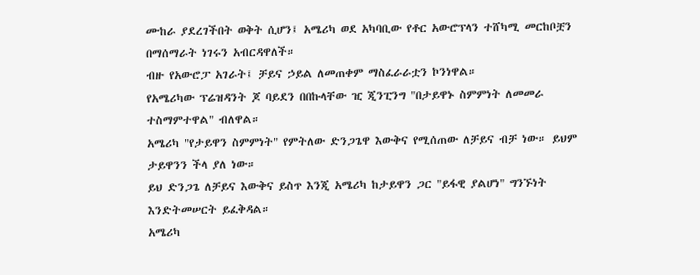ሙከራ ያደረገችበት ወቅት ሲሆን፤ አሜሪካ ወደ አካባቢው የቶር አውሮፕላን ተሸካሚ መርከቦቿን በማሰማራት ነገሩን አብርዳዋለች።
ብዙ የአውሮፓ አገራት፤ ቻይና ኃይል ለመጠቀም ማስፈራራቷን ኮንነዋል።
የአሜሪካው ፕሬዝዳንት ጆ ባይደን በበኩላቸው ዢ ጂንፒንግ "በታይዋኑ ስምምነት ለመመራ ተስማምተዋል" ብለዋል።
አሜሪካ "የታይዋን ስምምነት" የምትለው ድንጋጌዋ እውቅና የሚሰጠው ለቻይና ብቻ ነው። ይህም ታይዋንን ችላ ያለ ነው።
ይህ ድንጋጌ ለቻይና እውቅና ይስጥ እንጂ አሜሪካ ከታይዋን ጋር "ይፋዊ ያልሆነ" ግንኙነት እንድትመሠርት ይፈቅዳል።
አሜሪካ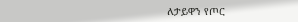ለታይዋን የጦር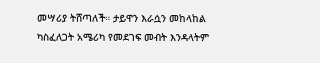መሣሪያ ትሸጣለች። ታይዋን እራሷን መከላከል ካስፈለጋት አሜሪካ የመደገፍ መብት እንዳላትም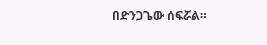በድንጋጌው ሰፍሯል።